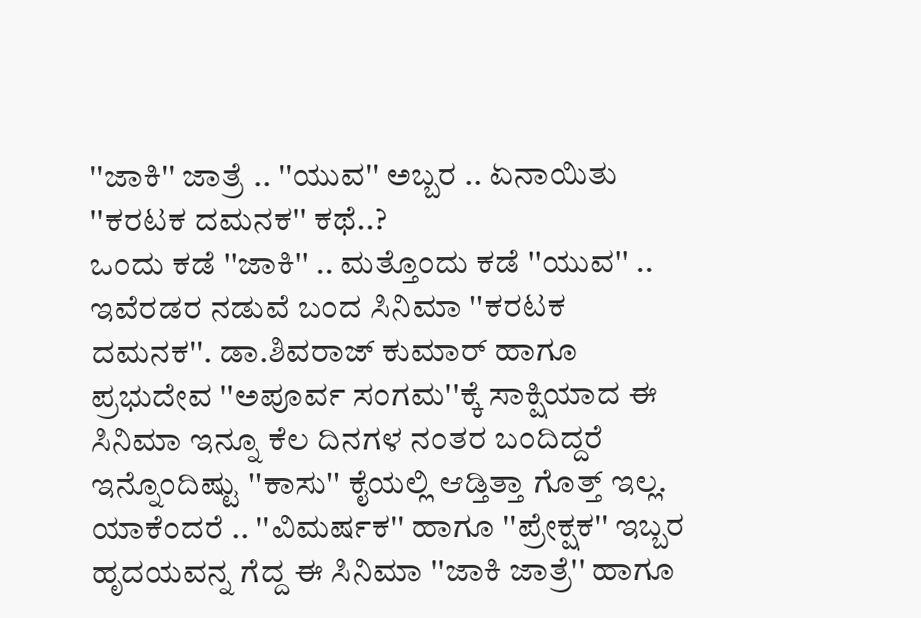''ಜಾಕಿ'' ಜಾತ್ರೆ .. ''ಯುವ'' ಅಬ್ಬರ .. ಏನಾಯಿತು ''ಕರಟಕ ದಮನಕ'' ಕಥೆ..?
ಒಂದು ಕಡೆ ''ಜಾಕಿ'' .. ಮತ್ತೊಂದು ಕಡೆ ''ಯುವ'' .. ಇವೆರಡರ ನಡುವೆ ಬಂದ ಸಿನಿಮಾ ''ಕರಟಕ ದಮನಕ''. ಡಾ.ಶಿವರಾಜ್ ಕುಮಾರ್ ಹಾಗೂ ಪ್ರಭುದೇವ ''ಅಪೂರ್ವ ಸಂಗಮ''ಕ್ಕೆ ಸಾಕ್ಷಿಯಾದ ಈ ಸಿನಿಮಾ ಇನ್ನೂ ಕೆಲ ದಿನಗಳ ನಂತರ ಬಂದಿದ್ದರೆ ಇನ್ನೊಂದಿಷ್ಟು ''ಕಾಸು'' ಕೈಯಲ್ಲಿ ಆಡ್ತಿತ್ತಾ ಗೊತ್ತ್ ಇಲ್ಲ.
ಯಾಕೆಂದರೆ .. ''ವಿಮರ್ಷಕ'' ಹಾಗೂ ''ಪ್ರೇಕ್ಷಕ'' ಇಬ್ಬರ ಹೃದಯವನ್ನ ಗೆದ್ದ ಈ ಸಿನಿಮಾ ''ಜಾಕಿ ಜಾತ್ರೆ'' ಹಾಗೂ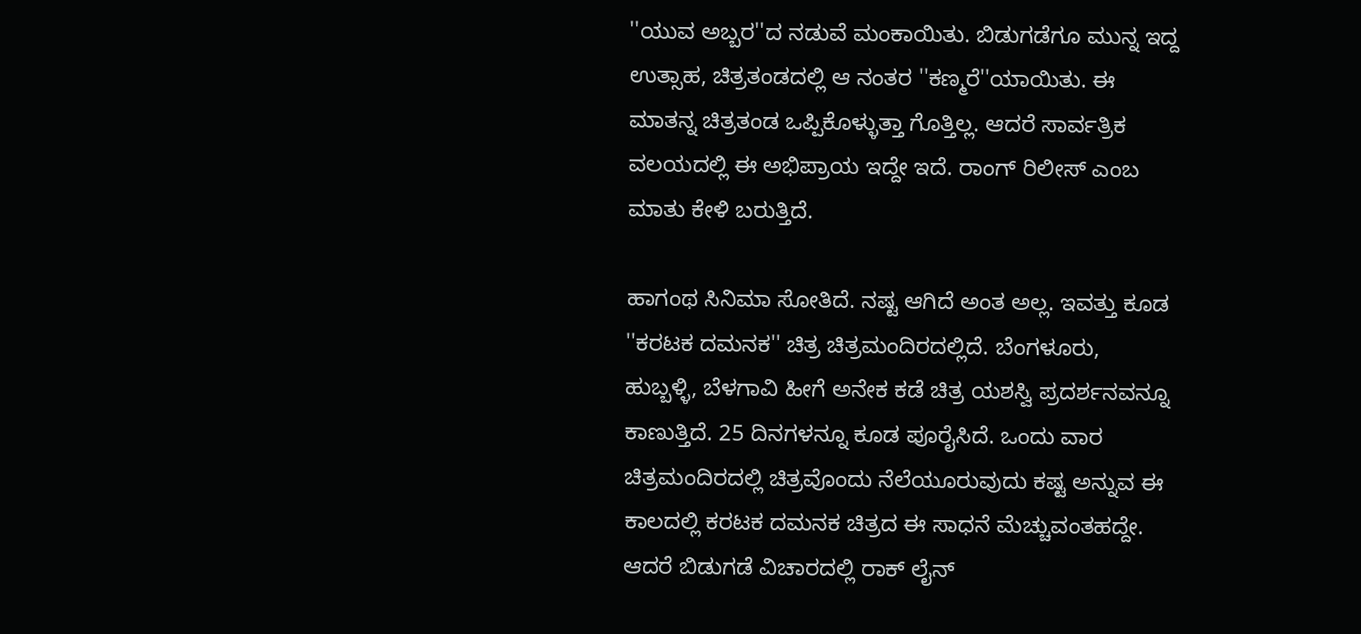''ಯುವ ಅಬ್ಬರ''ದ ನಡುವೆ ಮಂಕಾಯಿತು. ಬಿಡುಗಡೆಗೂ ಮುನ್ನ ಇದ್ದ ಉತ್ಸಾಹ, ಚಿತ್ರತಂಡದಲ್ಲಿ ಆ ನಂತರ ''ಕಣ್ಮರೆ''ಯಾಯಿತು. ಈ ಮಾತನ್ನ ಚಿತ್ರತಂಡ ಒಪ್ಪಿಕೊಳ್ಳುತ್ತಾ ಗೊತ್ತಿಲ್ಲ. ಆದರೆ ಸಾರ್ವತ್ರಿಕ ವಲಯದಲ್ಲಿ ಈ ಅಭಿಪ್ರಾಯ ಇದ್ದೇ ಇದೆ. ರಾಂಗ್ ರಿಲೀಸ್ ಎಂಬ ಮಾತು ಕೇಳಿ ಬರುತ್ತಿದೆ.

ಹಾಗಂಥ ಸಿನಿಮಾ ಸೋತಿದೆ. ನಷ್ಟ ಆಗಿದೆ ಅಂತ ಅಲ್ಲ. ಇವತ್ತು ಕೂಡ ''ಕರಟಕ ದಮನಕ'' ಚಿತ್ರ ಚಿತ್ರಮಂದಿರದಲ್ಲಿದೆ. ಬೆಂಗಳೂರು, ಹುಬ್ಬಳ್ಳಿ, ಬೆಳಗಾವಿ ಹೀಗೆ ಅನೇಕ ಕಡೆ ಚಿತ್ರ ಯಶಸ್ವಿ ಪ್ರದರ್ಶನವನ್ನೂ ಕಾಣುತ್ತಿದೆ. 25 ದಿನಗಳನ್ನೂ ಕೂಡ ಪೂರೈಸಿದೆ. ಒಂದು ವಾರ ಚಿತ್ರಮಂದಿರದಲ್ಲಿ ಚಿತ್ರವೊಂದು ನೆಲೆಯೂರುವುದು ಕಷ್ಟ ಅನ್ನುವ ಈ ಕಾಲದಲ್ಲಿ ಕರಟಕ ದಮನಕ ಚಿತ್ರದ ಈ ಸಾಧನೆ ಮೆಚ್ಚುವಂತಹದ್ದೇ.
ಆದರೆ ಬಿಡುಗಡೆ ವಿಚಾರದಲ್ಲಿ ರಾಕ್ ಲೈನ್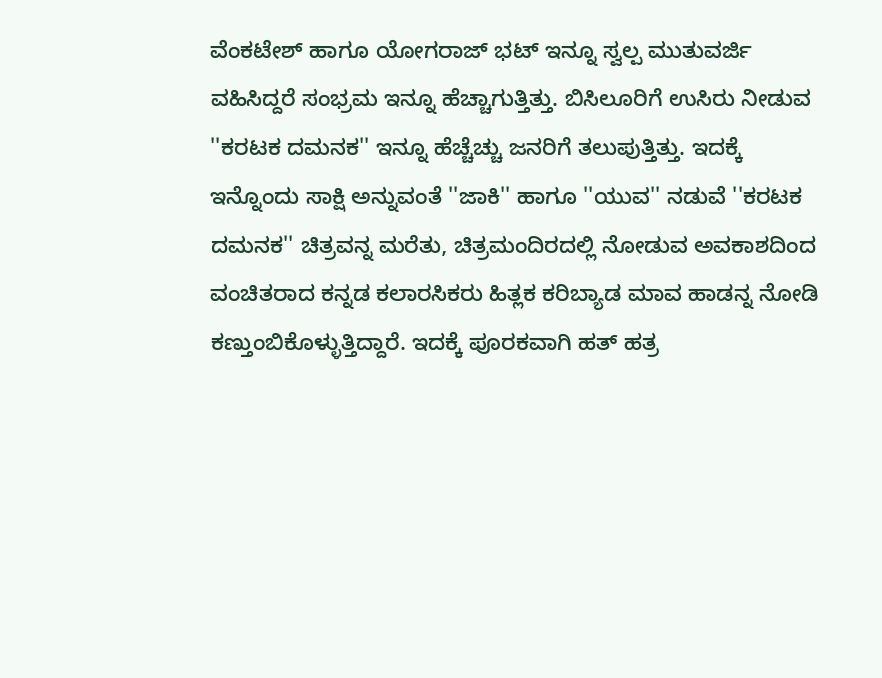ವೆಂಕಟೇಶ್ ಹಾಗೂ ಯೋಗರಾಜ್ ಭಟ್ ಇನ್ನೂ ಸ್ವಲ್ಪ ಮುತುವರ್ಜಿ ವಹಿಸಿದ್ದರೆ ಸಂಭ್ರಮ ಇನ್ನೂ ಹೆಚ್ಚಾಗುತ್ತಿತ್ತು. ಬಿಸಿಲೂರಿಗೆ ಉಸಿರು ನೀಡುವ ''ಕರಟಕ ದಮನಕ'' ಇನ್ನೂ ಹೆಚ್ಚೆಚ್ಚು ಜನರಿಗೆ ತಲುಪುತ್ತಿತ್ತು. ಇದಕ್ಕೆ ಇನ್ನೊಂದು ಸಾಕ್ಷಿ ಅನ್ನುವಂತೆ ''ಜಾಕಿ'' ಹಾಗೂ ''ಯುವ'' ನಡುವೆ ''ಕರಟಕ ದಮನಕ'' ಚಿತ್ರವನ್ನ ಮರೆತು, ಚಿತ್ರಮಂದಿರದಲ್ಲಿ ನೋಡುವ ಅವಕಾಶದಿಂದ ವಂಚಿತರಾದ ಕನ್ನಡ ಕಲಾರಸಿಕರು ಹಿತ್ಲಕ ಕರಿಬ್ಯಾಡ ಮಾವ ಹಾಡನ್ನ ನೋಡಿ ಕಣ್ತುಂಬಿಕೊಳ್ಳುತ್ತಿದ್ದಾರೆ. ಇದಕ್ಕೆ ಪೂರಕವಾಗಿ ಹತ್ ಹತ್ರ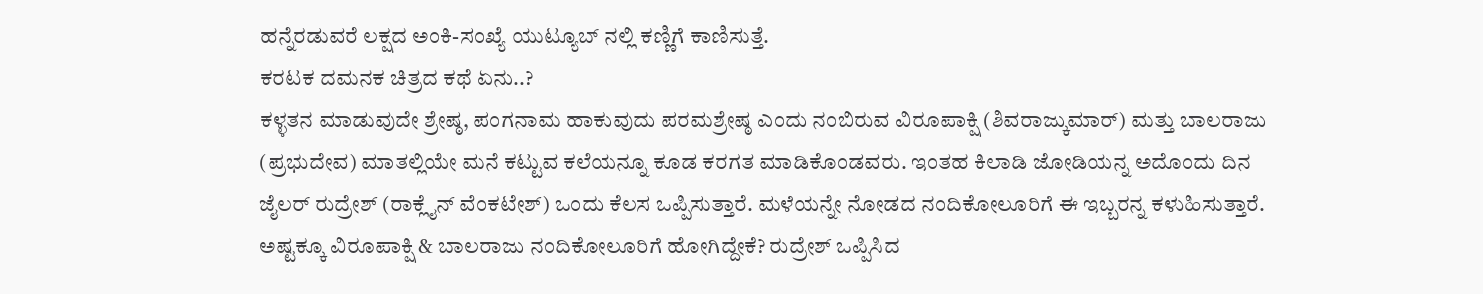ಹನ್ನೆರಡುವರೆ ಲಕ್ಷದ ಅಂಕಿ-ಸಂಖ್ಯೆ ಯುಟ್ಯೂಬ್ ನಲ್ಲಿ ಕಣ್ಣಿಗೆ ಕಾಣಿಸುತ್ತೆ.
ಕರಟಕ ದಮನಕ ಚಿತ್ರದ ಕಥೆ ಏನು..?
ಕಳ್ಳತನ ಮಾಡುವುದೇ ಶ್ರೇಷ್ಠ, ಪಂಗನಾಮ ಹಾಕುವುದು ಪರಮಶ್ರೇಷ್ಠ ಎಂದು ನಂಬಿರುವ ವಿರೂಪಾಕ್ಷಿ (ಶಿವರಾಜ್ಕುಮಾರ್) ಮತ್ತು ಬಾಲರಾಜು (ಪ್ರಭುದೇವ) ಮಾತಲ್ಲಿಯೇ ಮನೆ ಕಟ್ಟುವ ಕಲೆಯನ್ನೂ ಕೂಡ ಕರಗತ ಮಾಡಿಕೊಂಡವರು. ಇಂತಹ ಕಿಲಾಡಿ ಜೋಡಿಯನ್ನ ಅದೊಂದು ದಿನ ಜೈಲರ್ ರುದ್ರೇಶ್ (ರಾಕ್ಲೈನ್ ವೆಂಕಟೇಶ್) ಒಂದು ಕೆಲಸ ಒಪ್ಪಿಸುತ್ತಾರೆ. ಮಳೆಯನ್ನೇ ನೋಡದ ನಂದಿಕೋಲೂರಿಗೆ ಈ ಇಬ್ಬರನ್ನ ಕಳುಹಿಸುತ್ತಾರೆ. ಅಷ್ಟಕ್ಕೂ ವಿರೂಪಾಕ್ಷಿ & ಬಾಲರಾಜು ನಂದಿಕೋಲೂರಿಗೆ ಹೋಗಿದ್ದೇಕೆ? ರುದ್ರೇಶ್ ಒಪ್ಪಿಸಿದ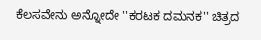ಕೆಲಸವೇನು ಅನ್ನೋದೇ ''ಕರಟಕ ದಮನಕ'' ಚಿತ್ರದ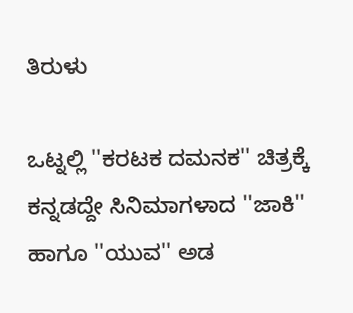ತಿರುಳು

ಒಟ್ನಲ್ಲಿ ''ಕರಟಕ ದಮನಕ'' ಚಿತ್ರಕ್ಕೆ ಕನ್ನಡದ್ದೇ ಸಿನಿಮಾಗಳಾದ ''ಜಾಕಿ'' ಹಾಗೂ ''ಯುವ'' ಅಡ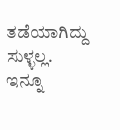ತಡೆಯಾಗಿದ್ದು ಸುಳ್ಳಲ್ಲ. ಇನ್ನೂ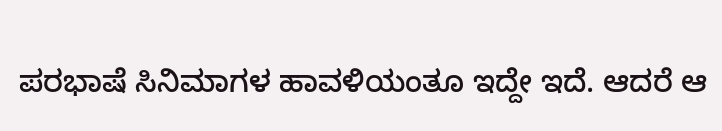ಪರಭಾಷೆ ಸಿನಿಮಾಗಳ ಹಾವಳಿಯಂತೂ ಇದ್ದೇ ಇದೆ. ಆದರೆ ಆ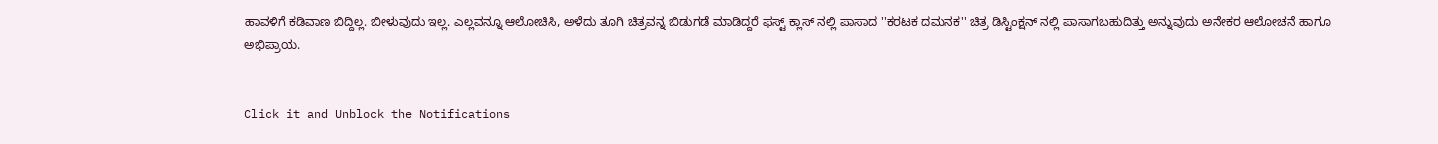ಹಾವಳಿಗೆ ಕಡಿವಾಣ ಬಿದ್ದಿಲ್ಲ. ಬೀಳುವುದು ಇಲ್ಲ. ಎಲ್ಲವನ್ನೂ ಆಲೋಚಿಸಿ, ಅಳೆದು ತೂಗಿ ಚಿತ್ರವನ್ನ ಬಿಡುಗಡೆ ಮಾಡಿದ್ದರೆ ಫಸ್ಟ್ ಕ್ಲಾಸ್ ನಲ್ಲಿ ಪಾಸಾದ ''ಕರಟಕ ದಮನಕ'' ಚಿತ್ರ ಡಿಸ್ಟಿಂಕ್ಷನ್ ನಲ್ಲಿ ಪಾಸಾಗಬಹುದಿತ್ತು ಅನ್ನುವುದು ಅನೇಕರ ಆಲೋಚನೆ ಹಾಗೂ ಅಭಿಪ್ರಾಯ.


Click it and Unblock the Notifications